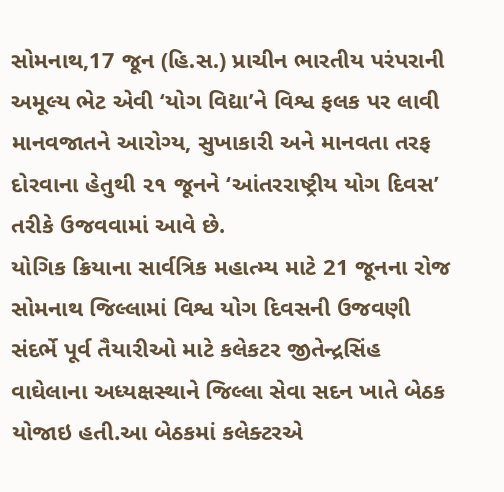સોમનાથ,17 જૂન (હિ.સ.) પ્રાચીન ભારતીય પરંપરાની અમૂલ્ય ભેટ એવી ‘યોગ વિદ્યા’ને વિશ્વ ફલક પર લાવી માનવજાતને આરોગ્ય, સુખાકારી અને માનવતા તરફ દોરવાના હેતુથી ૨૧ જૂનને ‘આંતરરાષ્ટ્રીય યોગ દિવસ’ તરીકે ઉજવવામાં આવે છે.
યોગિક ક્રિયાના સાર્વત્રિક મહાત્મ્ય માટે 21 જૂનના રોજ સોમનાથ જિલ્લામાં વિશ્વ યોગ દિવસની ઉજવણી સંદર્ભે પૂર્વ તૈયારીઓ માટે કલેકટર જીતેન્દ્રસિંહ વાઘેલાના અધ્યક્ષસ્થાને જિલ્લા સેવા સદન ખાતે બેઠક યોજાઇ હતી.આ બેઠકમાં કલેક્ટરએ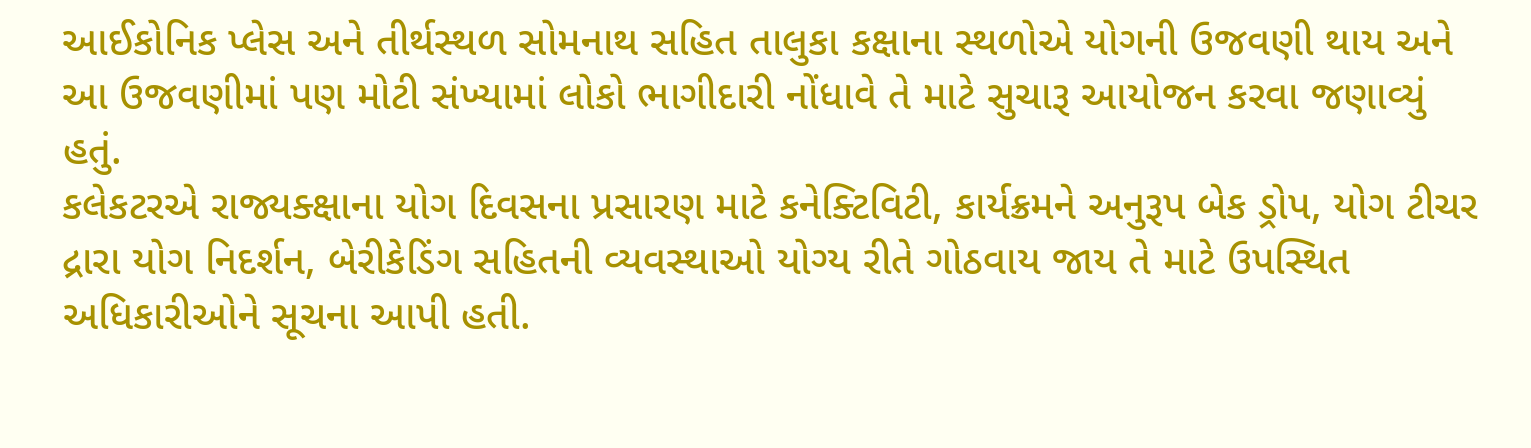આઈકોનિક પ્લેસ અને તીર્થસ્થળ સોમનાથ સહિત તાલુકા કક્ષાના સ્થળોએ યોગની ઉજવણી થાય અને આ ઉજવણીમાં પણ મોટી સંખ્યામાં લોકો ભાગીદારી નોંધાવે તે માટે સુચારૂ આયોજન કરવા જણાવ્યું હતું.
કલેકટરએ રાજ્યક્ક્ષાના યોગ દિવસના પ્રસારણ માટે કનેક્ટિવિટી, કાર્યક્રમને અનુરૂપ બેક ડ્રોપ, યોગ ટીચર દ્રારા યોગ નિદર્શન, બેરીકેડિંગ સહિતની વ્યવસ્થાઓ યોગ્ય રીતે ગોઠવાય જાય તે માટે ઉપસ્થિત અધિકારીઓને સૂચના આપી હતી.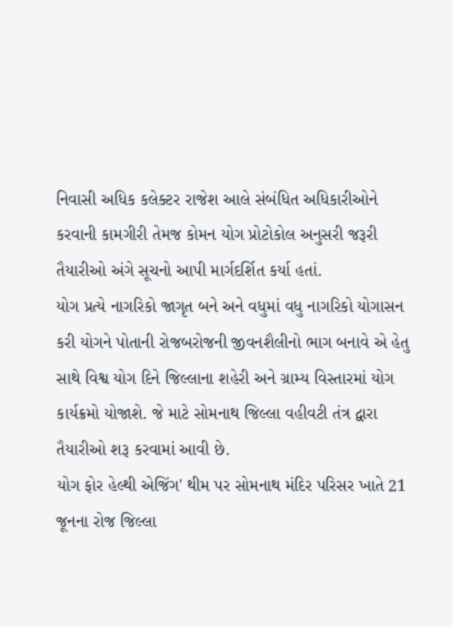નિવાસી અધિક કલેક્ટર રાજેશ આલે સંબંધિત અધિકારીઓને કરવાની કામગીરી તેમજ કોમન યોગ પ્રોટોકોલ અનુસરી જરૂરી તૈયારીઓ અંગે સૂચનો આપી માર્ગદર્શિત કર્યા હતાં.
યોગ પ્રત્યે નાગરિકો જાગૃત બને અને વધુમાં વધુ નાગરિકો યોગાસન કરી યોગને પોતાની રોજબરોજની જીવનશૈલીનો ભાગ બનાવે એ હેતુ સાથે વિશ્વ યોગ દિને જિલ્લાના શહેરી અને ગ્રામ્ય વિસ્તારમાં યોગ કાર્યક્રમો યોજાશે. જે માટે સોમનાથ જિલ્લા વહીવટી તંત્ર દ્વારા તૈયારીઓ શરૂ કરવામાં આવી છે.
યોગ ફોર હેલ્થી એજિંગ' થીમ પર સોમનાથ મંદિર પરિસર ખાતે 21 જૂનના રોજ જિલ્લા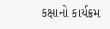કક્ષાનો કાર્યક્રમ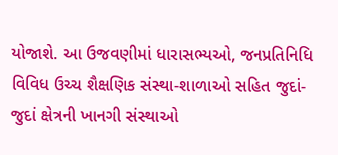યોજાશે. આ ઉજવણીમાં ધારાસભ્યઓ, જનપ્રતિનિધિ વિવિધ ઉચ્ચ શૈક્ષણિક સંસ્થા-શાળાઓ સહિત જુદાં-જુદાં ક્ષેત્રની ખાનગી સંસ્થાઓ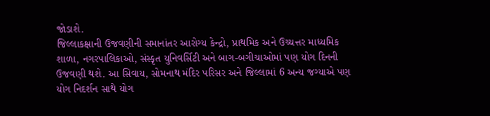જોડાશે.
જિલ્લાકક્ષાની ઉજવણીની સમાનાંતર આરોગ્ય કેન્દ્રો, પ્રાથમિક અને ઉચ્ચત્તર માધ્યમિક શાળા, નગરપાલિકાઓ, સંસ્કૃત યુનિવર્સિટી અને બાગ-બગીચાઓમાં પણ યોગ દિનની ઉજવણી થશે. આ સિવાય, સોમનાથ મંદિર પરિસર અને જિલ્લામાં 6 અન્ય જગ્યાએ પણ યોગ નિદર્શન સાથે યોગ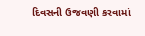દિવસની ઉજવણી કરવામાં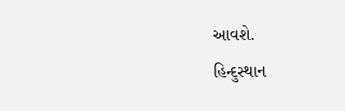આવશે.
હિન્દુસ્થાન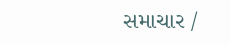સમાચાર /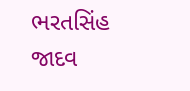ભરતસિંહ જાદવ